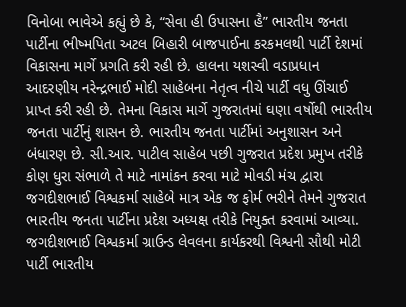વિનોબા ભાવેએ કહ્યું છે કે, “સેવા હી ઉપાસના હૈ” ભારતીય જનતા પાર્ટીના ભીષ્મપિતા અટલ બિહારી બાજપાઈના કરકમલથી પાર્ટી દેશમાં વિકાસના માર્ગે પ્રગતિ કરી રહી છે. હાલના યશસ્વી વડાપ્રધાન આદરણીય નરેન્દ્રભાઈ મોદી સાહેબના નેતૃત્વ નીચે પાર્ટી વધુ ઊંચાઈ પ્રાપ્ત કરી રહી છે. તેમના વિકાસ માર્ગે ગુજરાતમાં ઘણા વર્ષોથી ભારતીય જનતા પાર્ટીનું શાસન છે. ભારતીય જનતા પાર્ટીમાં અનુશાસન અને બંધારણ છે. સી.આર. પાટીલ સાહેબ પછી ગુજરાત પ્રદેશ પ્રમુખ તરીકે કોણ ધુરા સંભાળે તે માટે નામાંકન કરવા માટે મોવડી મંચ દ્વારા જગદીશભાઈ વિશ્વકર્મા સાહેબે માત્ર એક જ ફોર્મ ભરીને તેમને ગુજરાત ભારતીય જનતા પાર્ટીના પ્રદેશ અધ્યક્ષ તરીકે નિયુક્ત કરવામાં આવ્યા.
જગદીશભાઈ વિશ્વકર્મા ગ્રાઉન્ડ લેવલના કાર્યકરથી વિશ્વની સૌથી મોટી પાર્ટી ભારતીય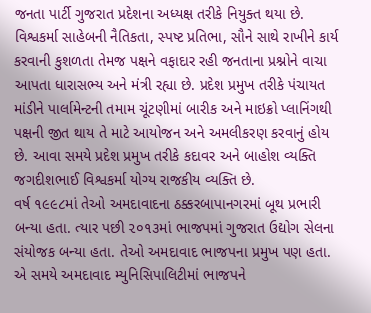જનતા પાર્ટી ગુજરાત પ્રદેશના અધ્યક્ષ તરીકે નિયુક્ત થયા છે. વિશ્વકર્મા સાહેબની નૈતિકતા, સ્પષ્ટ પ્રતિભા, સૌને સાથે રાખીને કાર્ય કરવાની કુશળતા તેમજ પક્ષને વફાદાર રહી જનતાના પ્રશ્નોને વાચા આપતા ધારાસભ્ય અને મંત્રી રહ્યા છે. પ્રદેશ પ્રમુખ તરીકે પંચાયત માંડીને પાર્લામેન્ટની તમામ ચૂંટણીમાં બારીક અને માઇક્રો પ્લાનિંગથી પક્ષની જીત થાય તે માટે આયોજન અને અમલીકરણ કરવાનું હોય છે. આવા સમયે પ્રદેશ પ્રમુખ તરીકે કદાવર અને બાહોશ વ્યક્તિ જગદીશભાઈ વિશ્વકર્મા યોગ્ય રાજકીય વ્યક્તિ છે.
વર્ષ ૧૯૯૮માં તેઓ અમદાવાદના ઠક્કરબાપાનગરમાં બૂથ પ્રભારી બન્યા હતા. ત્યાર પછી ૨૦૧૩માં ભાજપમાં ગુજરાત ઉદ્યોગ સેલના સંયોજક બન્યા હતા. તેઓ અમદાવાદ ભાજપના પ્રમુખ પણ હતા. એ સમયે અમદાવાદ મ્યુનિસિપાલિટીમાં ભાજપને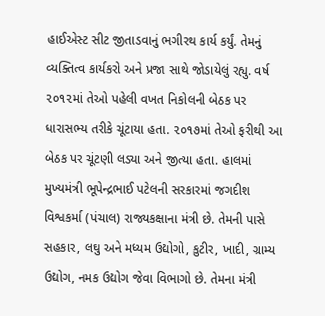હાઈએસ્ટ સીટ જીતાડવાનું ભગીરથ કાર્ય કર્યું. તેમનું વ્યક્તિત્વ કાર્યકરો અને પ્રજા સાથે જોડાયેલું રહ્યુ. વર્ષ ૨૦૧૨માં તેઓ પહેલી વખત નિકોલની બેઠક પર ધારાસભ્ય તરીકે ચૂંટાયા હતા. ૨૦૧૭માં તેઓ ફરીથી આ બેઠક પર ચૂંટણી લડ્યા અને જીત્યા હતા. હાલમાં મુખ્યમંત્રી ભૂપેન્દ્રભાઈ પટેલની સરકારમાં જગદીશ વિશ્વકર્મા (પંચાલ) રાજ્યકક્ષાના મંત્રી છે. તેમની પાસે સહકાર, લઘુ અને મધ્યમ ઉદ્યોગો, કુટીર, ખાદી, ગ્રામ્ય ઉદ્યોગ, નમક ઉદ્યોગ જેવા વિભાગો છે. તેમના મંત્રી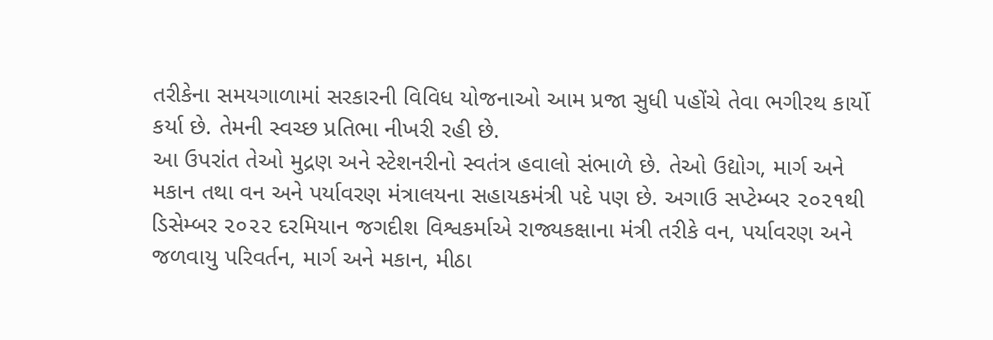તરીકેના સમયગાળામાં સરકારની વિવિધ યોજનાઓ આમ પ્રજા સુધી પહોંચે તેવા ભગીરથ કાર્યો કર્યા છે. તેમની સ્વચ્છ પ્રતિભા નીખરી રહી છે.
આ ઉપરાંત તેઓ મુદ્રણ અને સ્ટેશનરીનો સ્વતંત્ર હવાલો સંભાળે છે. તેઓ ઉદ્યોગ, માર્ગ અને મકાન તથા વન અને પર્યાવરણ મંત્રાલયના સહાયકમંત્રી પદે પણ છે. અગાઉ સપ્ટેમ્બર ૨૦૨૧થી ડિસેમ્બર ૨૦૨૨ દરમિયાન જગદીશ વિશ્વકર્માએ રાજ્યકક્ષાના મંત્રી તરીકે વન, પર્યાવરણ અને જળવાયુ પરિવર્તન, માર્ગ અને મકાન, મીઠા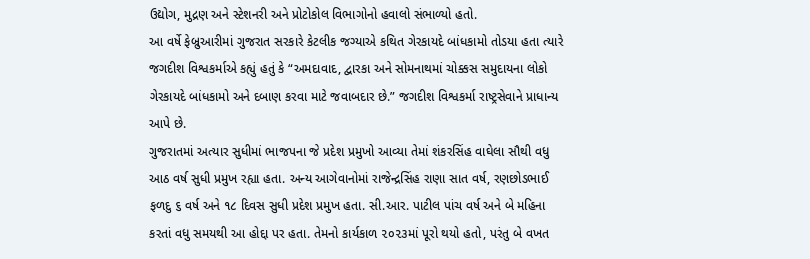ઉદ્યોગ, મુદ્રણ અને સ્ટેશનરી અને પ્રોટોકોલ વિભાગોનો હવાલો સંભાળ્યો હતો.
આ વર્ષે ફેબ્રુઆરીમાં ગુજરાત સરકારે કેટલીક જગ્યાએ કથિત ગેરકાયદે બાંધકામો તોડયા હતા ત્યારે જગદીશ વિશ્વકર્માએ કહ્યું હતું કે “અમદાવાદ, દ્વારકા અને સોમનાથમાં ચોક્કસ સમુદાયના લોકો ગેરકાયદે બાંધકામો અને દબાણ કરવા માટે જવાબદાર છે.” જગદીશ વિશ્વકર્મા રાષ્ટ્રસેવાને પ્રાધાન્ય આપે છે.
ગુજરાતમાં અત્યાર સુધીમાં ભાજપના જે પ્રદેશ પ્રમુખો આવ્યા તેમાં શંકરસિંહ વાઘેલા સૌથી વધુ આઠ વર્ષ સુધી પ્રમુખ રહ્યા હતા. અન્ય આગેવાનોમાં રાજેન્દ્રસિંહ રાણા સાત વર્ષ, રણછોડભાઈ ફળદુ ૬ વર્ષ અને ૧૮ દિવસ સુધી પ્રદેશ પ્રમુખ હતા. સી.આર. પાટીલ પાંચ વર્ષ અને બે મહિના કરતાં વધુ સમયથી આ હોદ્દા પર હતા. તેમનો કાર્યકાળ ૨૦૨૩માં પૂરો થયો હતો, પરંતુ બે વખત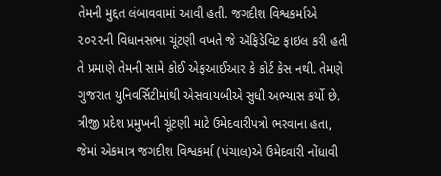તેમની મુદ્દત લંબાવવામાં આવી હતી. જગદીશ વિશ્વકર્માએ ૨૦૨૨ની વિધાનસભા ચૂંટણી વખતે જે ઍફિડેવિટ ફાઇલ કરી હતી તે પ્રમાણે તેમની સામે કોઈ એફઆઈઆર કે કોર્ટ કેસ નથી. તેમણે ગુજરાત યુનિવર્સિટીમાંથી એસવાયબીએ સુધી અભ્યાસ કર્યો છે.
ત્રીજી પ્રદેશ પ્રમુખની ચૂંટણી માટે ઉમેદવારીપત્રો ભરવાના હતા, જેમાં એકમાત્ર જગદીશ વિશ્વકર્મા (પંચાલ)એ ઉમેદવારી નોંધાવી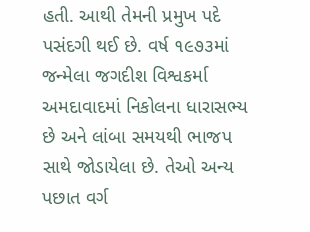હતી. આથી તેમની પ્રમુખ પદે પસંદગી થઈ છે. વર્ષ ૧૯૭૩માં જન્મેલા જગદીશ વિશ્વકર્મા અમદાવાદમાં નિકોલના ધારાસભ્ય છે અને લાંબા સમયથી ભાજપ સાથે જોડાયેલા છે. તેઓ અન્ય પછાત વર્ગ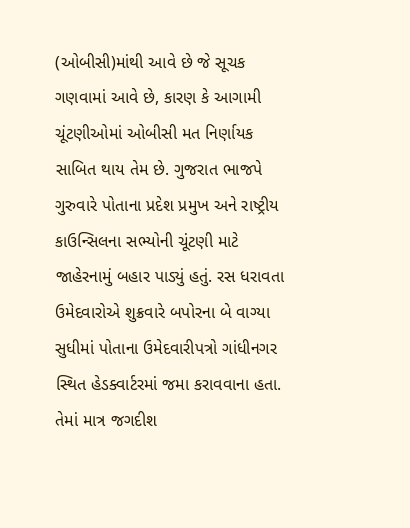(ઓબીસી)માંથી આવે છે જે સૂચક ગણવામાં આવે છે, કારણ કે આગામી ચૂંટણીઓમાં ઓબીસી મત નિર્ણાયક સાબિત થાય તેમ છે. ગુજરાત ભાજપે ગુરુવારે પોતાના પ્રદેશ પ્રમુખ અને રાષ્ટ્રીય કાઉન્સિલના સભ્યોની ચૂંટણી માટે જાહેરનામું બહાર પાડ્યું હતું. રસ ધરાવતા ઉમેદવારોએ શુક્રવારે બપોરના બે વાગ્યા સુધીમાં પોતાના ઉમેદવારીપત્રો ગાંધીનગર સ્થિત હેડક્વાર્ટરમાં જમા કરાવવાના હતા. તેમાં માત્ર જગદીશ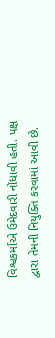વિશ્વકર્માએ ઉમેદવારી નોંધાવી હતી. પક્ષ દ્વારા તેમની નિયુક્તિ કરવામાં આવી છે.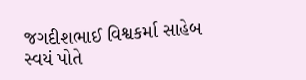જગદીશભાઈ વિશ્વકર્મા સાહેબ સ્વયં પોતે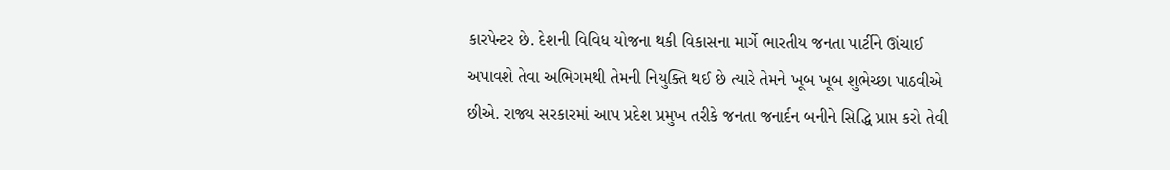કારપેન્ટર છે. દેશની વિવિધ યોજના થકી વિકાસના માર્ગે ભારતીય જનતા પાર્ટીને ઊંચાઈ અપાવશે તેવા અભિગમથી તેમની નિયુક્તિ થઈ છે ત્યારે તેમને ખૂબ ખૂબ શુભેચ્છા પાઠવીએ છીએ. રાજ્ય સરકારમાં આપ પ્રદેશ પ્રમુખ તરીકે જનતા જનાર્દન બનીને સિદ્ધિ પ્રાપ્ત કરો તેવી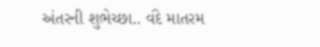અંતરની શુભેચ્છા.. વંદે માતરમ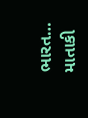ભારત… માતાકી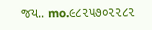જય.. mo.૯૮૨૫૭૦૨૨૮૨